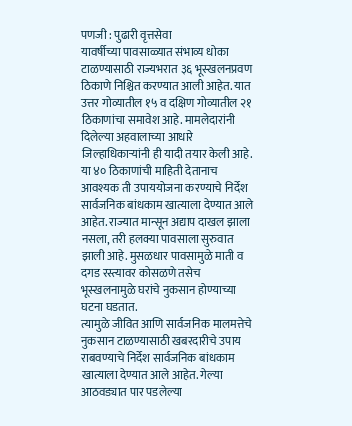पणजी : पुढारी वृत्तसेवा
यावर्षीच्या पावसाळ्यात संभाव्य धोका टाळण्यासाठी राज्यभरात ३६ भूस्खलनप्रवण ठिकाणे निश्चित करण्यात आली आहेत. यात उत्तर गोव्यातील १५ व दक्षिण गोव्यातील २१ ठिकाणांचा समावेश आहे. मामलेदारांनी दिलेल्या अहवालाच्या आधारे जिल्हाधिकाऱ्यांनी ही यादी तयार केली आहे.
या ४० ठिकाणांची माहिती देतानाच आवश्यक ती उपाययोजना करण्याचे निर्देश सार्वजनिक बांधकाम खात्याला देण्यात आले आहेत. राज्यात मान्सून अद्याप दाखल झाला नसला, तरी हलक्या पावसाला सुरुवात झाली आहे. मुसळधार पावसामुळे माती व दगड रस्त्यावर कोसळणे तसेच भूस्खलनामुळे घरांचे नुकसान होण्याच्या घटना घडतात.
त्यामुळे जीवित आणि सार्वजनिक मालमत्तेचे नुकसान टाळण्यासाठी खबरदारीचे उपाय राबवण्याचे निर्देश सार्वजनिक बांधकाम खात्याला देण्यात आले आहेत. गेल्या आठवड्यात पार पडलेल्या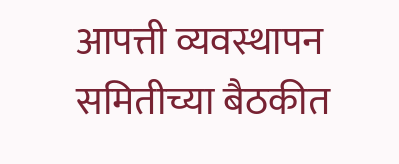आपत्ती व्यवस्थापन समितीच्या बैठकीत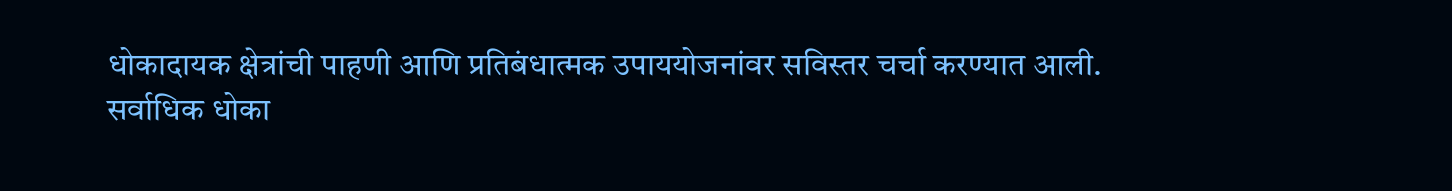धोकादायक क्षेत्रांची पाहणी आणि प्रतिबंधात्मक उपाययोजनांवर सविस्तर चर्चा करण्यात आली.
सर्वाधिक धोका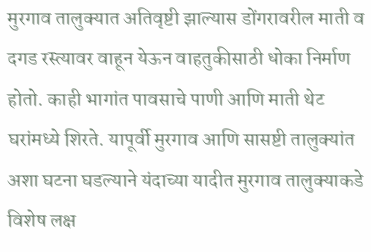मुरगाव तालुक्यात अतिवृष्टी झाल्यास डोंगरावरील माती व दगड रस्त्यावर वाहून येऊन वाहतुकीसाठी धोका निर्माण होतो. काही भागांत पावसाचे पाणी आणि माती थेट घरांमध्ये शिरते. यापूर्वी मुरगाव आणि सासष्टी तालुक्यांत अशा घटना घडल्याने यंदाच्या यादीत मुरगाव तालुक्याकडे विशेष लक्ष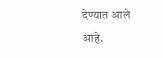देण्यात आले आहे.